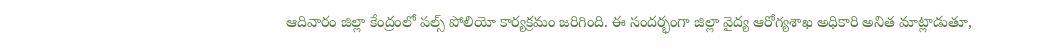ఆదివారం జిల్లా కేంద్రంలో పల్స్ పోలియో కార్యక్రమం జరిగింది. ఈ సందర్భంగా జిల్లా వైద్య ఆరోగ్యశాఖ అధికారి అనిత మాట్లాడుతూ,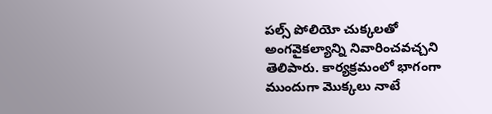పల్స్ పోలియో చుక్కలతో అంగవైకల్యాన్ని నివారించవచ్చని తెలిపారు. కార్యక్రమంలో భాగంగా ముందుగా మొక్కలు నాటే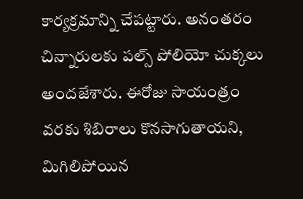కార్యక్రమాన్ని చేపట్టారు. అనంతరం చిన్నారులకు పల్స్ పోలియో చుక్కలు అందజేశారు. ఈరోజు సాయంత్రం వరకు శిబిరాలు కొనసాగుతాయని, మిగిలిపోయిన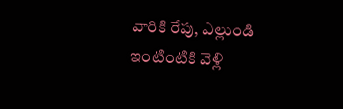వారికి రేపు, ఎల్లుండి ఇంటింటికి వెళ్లి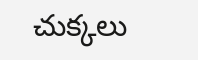చుక్కలు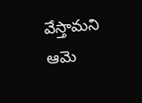వేస్తామని ఆమె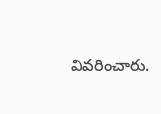వివరించారు.